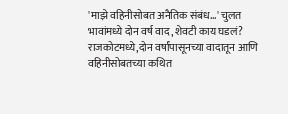'माझे वहिनीसोबत अनैतिक संबंध...' चुलत भावांमध्ये दोन वर्ष वाद, शेवटी काय घडलं?
राजकोटमध्ये,दोन वर्षांपासूनच्या वादातून आणि वहिनीसोबतच्या कथित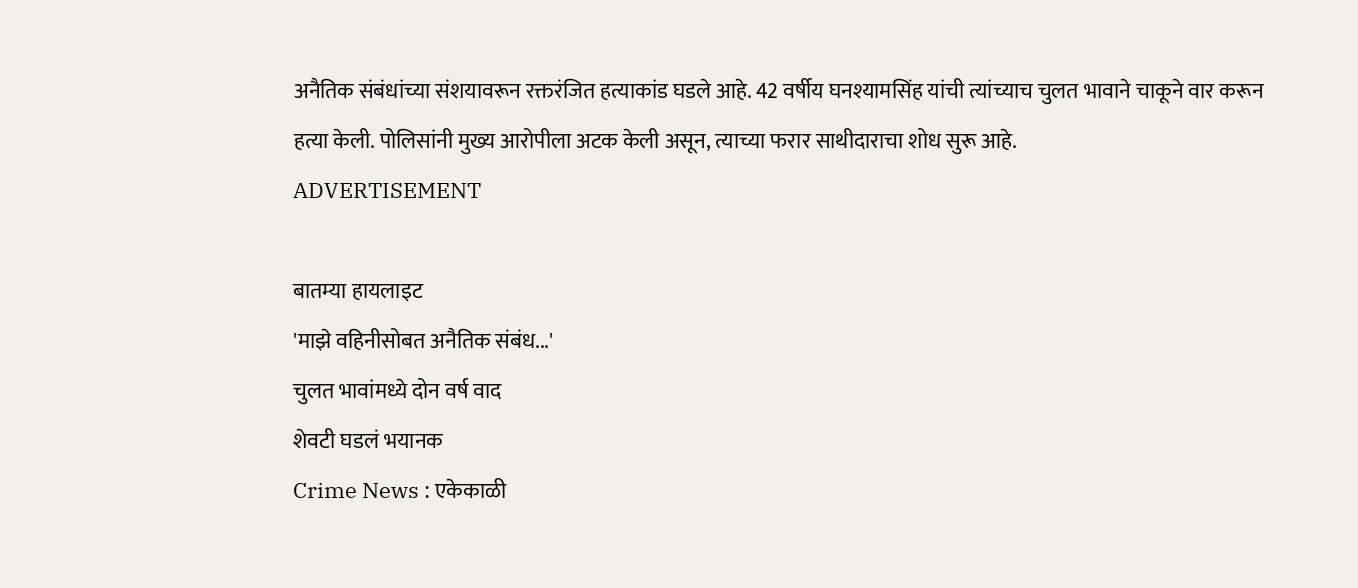अनैतिक संबंधांच्या संशयावरून रक्तरंजित हत्याकांड घडले आहे. 42 वर्षीय घनश्यामसिंह यांची त्यांच्याच चुलत भावाने चाकूने वार करून हत्या केली. पोलिसांनी मुख्य आरोपीला अटक केली असून, त्याच्या फरार साथीदाराचा शोध सुरू आहे.
ADVERTISEMENT

बातम्या हायलाइट
'माझे वहिनीसोबत अनैतिक संबंध...'
चुलत भावांमध्ये दोन वर्ष वाद
शेवटी घडलं भयानक
Crime News : एकेकाळी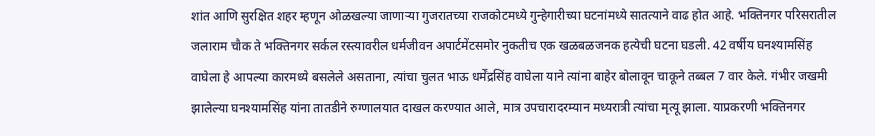शांत आणि सुरक्षित शहर म्हणून ओळखल्या जाणाऱ्या गुजरातच्या राजकोटमध्ये गुन्हेगारीच्या घटनांमध्ये सातत्याने वाढ होत आहे. भक्तिनगर परिसरातील जलाराम चौक ते भक्तिनगर सर्कल रस्त्यावरील धर्मजीवन अपार्टमेंटसमोर नुकतीच एक खळबळजनक हत्येची घटना घडली. 42 वर्षीय घनश्यामसिंह वाघेला हे आपल्या कारमध्ये बसलेले असताना, त्यांचा चुलत भाऊ धर्मेंद्रसिंह वाघेला याने त्यांना बाहेर बोलावून चाकूने तब्बल 7 वार केले. गंभीर जखमी झालेल्या घनश्यामसिंह यांना तातडीने रुग्णालयात दाखल करण्यात आले, मात्र उपचारादरम्यान मध्यरात्री त्यांचा मृत्यू झाला. याप्रकरणी भक्तिनगर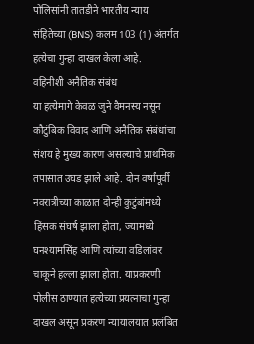पोलिसांनी तातडीने भारतीय न्याय संहितेच्या (BNS) कलम 103 (1) अंतर्गत हत्येचा गुन्हा दाखल केला आहे.
वहिनीशी अनैतिक संबंध
या हत्येमागे केवळ जुने वैमनस्य नसून कौटुंबिक विवाद आणि अनैतिक संबंधांचा संशय हे मुख्य कारण असल्याचे प्राथमिक तपासात उघड झाले आहे. दोन वर्षांपूर्वी नवरात्रीच्या काळात दोन्ही कुटुंबांमध्ये हिंसक संघर्ष झाला होता, ज्यामध्ये घनश्यामसिंह आणि त्यांच्या वडिलांवर चाकूने हल्ला झाला होता. याप्रकरणी पोलीस ठाण्यात हत्येच्या प्रयत्नाचा गुन्हा दाखल असून प्रकरण न्यायालयात प्रलंबित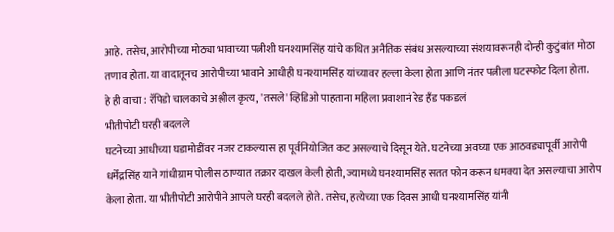आहे. तसेच, आरोपीच्या मोठ्या भावाच्या पत्नीशी घनश्यामसिंह यांचे कथित अनैतिक संबंध असल्याच्या संशयावरूनही दोन्ही कुटुंबांत मोठा तणाव होता. या वादातूनच आरोपीच्या भावाने आधीही घनश्यामसिंह यांच्यावर हल्ला केला होता आणि नंतर पत्नीला घटस्फोट दिला होता.
हे ही वाचा : रॅपिडो चालकाचे अश्लील कृत्य, 'तसले' व्हिडिओ पाहताना महिला प्रवाशानं रेड हँड पकडलं
भीतीपोटी घरही बदलले
घटनेच्या आधीच्या घडामोडींवर नजर टाकल्यास हा पूर्वनियोजित कट असल्याचे दिसून येते. घटनेच्या अवघ्या एक आठवड्यापूर्वी आरोपी धर्मेंद्रसिंह याने गांधीग्राम पोलीस ठाण्यात तक्रार दाखल केली होती, ज्यामध्ये घनश्यामसिंह सतत फोन करून धमक्या देत असल्याचा आरोप केला होता. या भीतीपोटी आरोपीने आपले घरही बदलले होते. तसेच, हत्येच्या एक दिवस आधी घनश्यामसिंह यांनी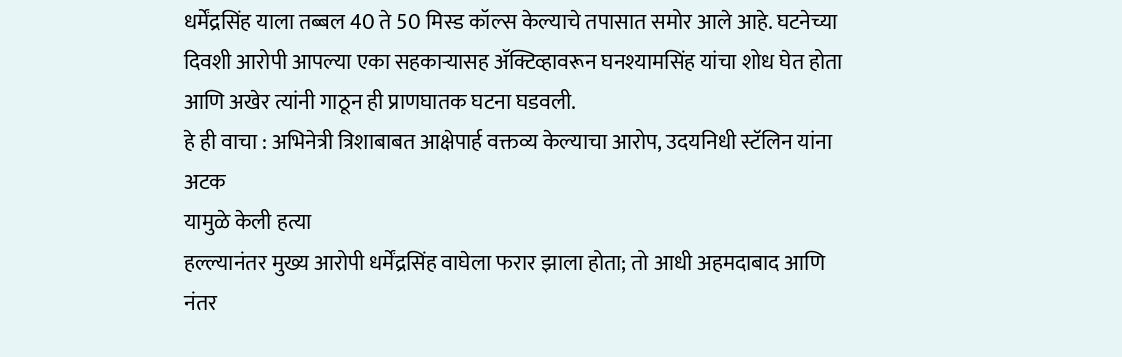धर्मेंद्रसिंह याला तब्बल 40 ते 50 मिस्ड कॉल्स केल्याचे तपासात समोर आले आहे. घटनेच्या दिवशी आरोपी आपल्या एका सहकाऱ्यासह ॲक्टिव्हावरून घनश्यामसिंह यांचा शोध घेत होता आणि अखेर त्यांनी गाठून ही प्राणघातक घटना घडवली.
हे ही वाचा : अभिनेत्री त्रिशाबाबत आक्षेपार्ह वक्तव्य केल्याचा आरोप, उदयनिधी स्टॅलिन यांना अटक
यामुळे केली हत्या
हल्ल्यानंतर मुख्य आरोपी धर्मेंद्रसिंह वाघेला फरार झाला होता; तो आधी अहमदाबाद आणि नंतर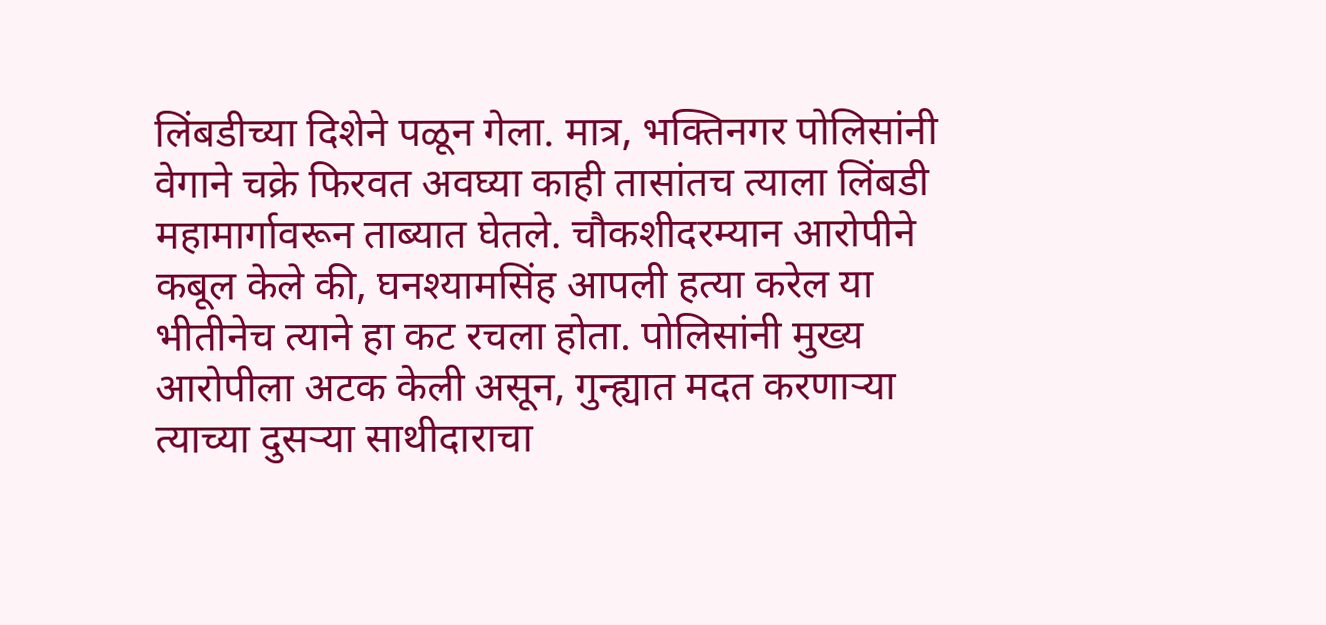लिंबडीच्या दिशेने पळून गेला. मात्र, भक्तिनगर पोलिसांनी वेगाने चक्रे फिरवत अवघ्या काही तासांतच त्याला लिंबडी महामार्गावरून ताब्यात घेतले. चौकशीदरम्यान आरोपीने कबूल केले की, घनश्यामसिंह आपली हत्या करेल या भीतीनेच त्याने हा कट रचला होता. पोलिसांनी मुख्य आरोपीला अटक केली असून, गुन्ह्यात मदत करणाऱ्या त्याच्या दुसऱ्या साथीदाराचा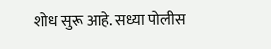शोध सुरू आहे. सध्या पोलीस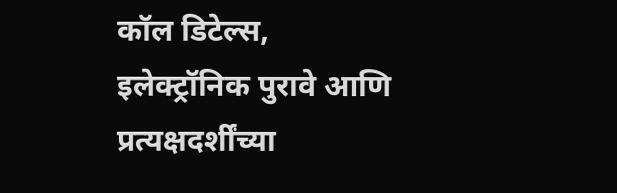कॉल डिटेल्स, इलेक्ट्रॉनिक पुरावे आणि प्रत्यक्षदर्शींच्या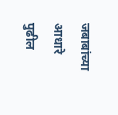जबाबांच्या आधारे पुढील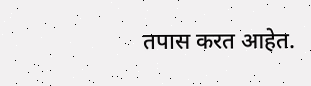तपास करत आहेत.